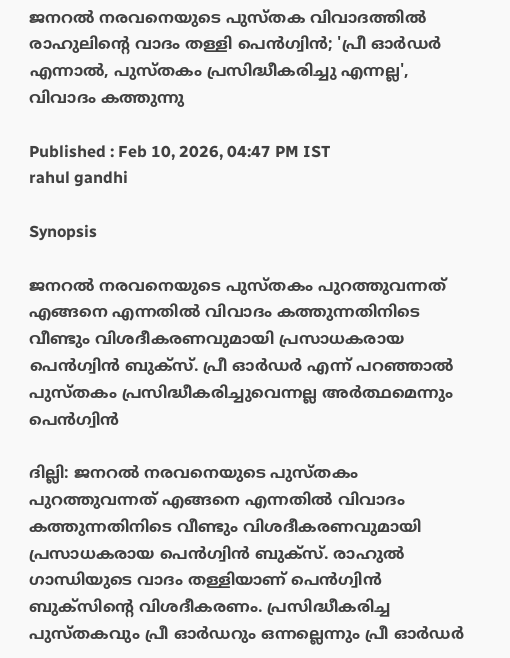ജനറൽ നരവനെയുടെ പുസ്തക വിവാദത്തിൽ രാഹുലിന്‍റെ വാദം തള്ളി പെൻഗ്വിൻ; 'പ്രീ ഓര്‍ഡര്‍ എന്നാൽ, പുസ്തകം പ്രസിദ്ധീകരിച്ചു എന്നല്ല', വിവാദം കത്തുന്നു

Published : Feb 10, 2026, 04:47 PM IST
rahul gandhi

Synopsis

ജനറൽ നരവനെയുടെ പുസ്തകം പുറത്തുവന്നത് എങ്ങനെ എന്നതിൽ വിവാദം കത്തുന്നതിനിടെ വീണ്ടും വിശദീകരണവുമായി പ്രസാധകരായ പെൻഗ്വിൻ ബുക്സ്. പ്രീ ഓര്‍ഡര്‍ എന്ന് പറഞ്ഞാൽ പുസ്തകം പ്രസിദ്ധീകരിച്ചുവെന്നല്ല അര്‍ത്ഥമെന്നും പെൻഗ്വിൻ

ദില്ലി: ജനറൽ നരവനെയുടെ പുസ്തകം പുറത്തുവന്നത് എങ്ങനെ എന്നതിൽ വിവാദം കത്തുന്നതിനിടെ വീണ്ടും വിശദീകരണവുമായി പ്രസാധകരായ പെൻഗ്വിൻ ബുക്സ്. രാഹുല്‍ ഗാന്ധിയുടെ വാദം തള്ളിയാണ് പെൻഗ്വിൻ ബുക്സിന്‍റെ വിശദീകരണം. പ്രസിദ്ധീകരിച്ച പുസ്തകവും പ്രീ ഓര്‍ഡറും ഒന്നല്ലെന്നും പ്രീ ഓര്‍ഡര്‍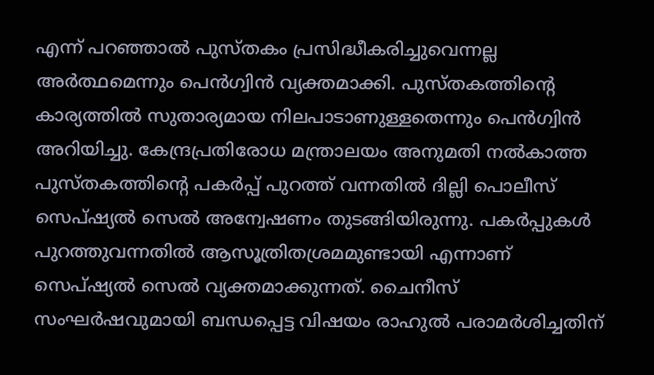എന്ന് പറഞ്ഞാൽ പുസ്തകം പ്രസിദ്ധീകരിച്ചുവെന്നല്ല അര്‍ത്ഥമെന്നും പെൻഗ്വിൻ വ്യക്തമാക്കി. പുസ്തകത്തിന്‍റെ കാര്യത്തിൽ സുതാര്യമായ നിലപാടാണുള്ളതെന്നും പെൻഗ്വിൻ അറിയിച്ചു. കേന്ദ്രപ്രതിരോധ മന്ത്രാലയം അനുമതി നൽകാത്ത പുസ്തകത്തിന്‍റെ പകർപ്പ് പുറത്ത് വന്നതിൽ ദില്ലി പൊലീസ് സെപ്ഷ്യൽ സെൽ അന്വേഷണം തുടങ്ങിയിരുന്നു. പകർപ്പുകൾ പുറത്തുവന്നതിൽ ആസൂത്രിതശ്രമമുണ്ടായി എന്നാണ് സെപ്ഷ്യൽ സെൽ വ്യക്തമാക്കുന്നത്. ചൈനീസ് സംഘർഷവുമായി ബന്ധപ്പെട്ട വിഷയം രാഹുൽ പരാമർശിച്ചതിന്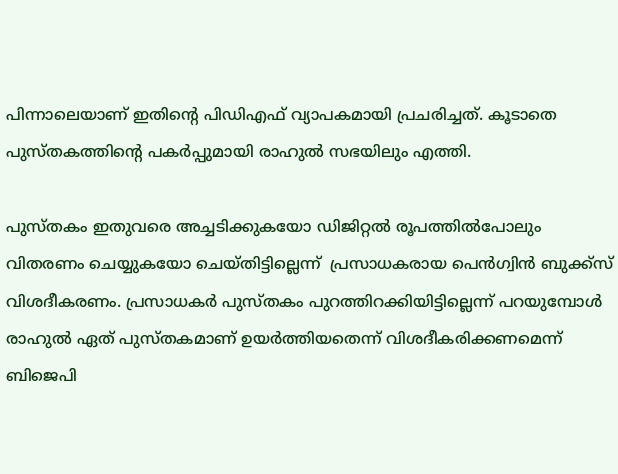പിന്നാലെയാണ് ഇതിന്‍റെ പിഡിഎഫ് വ്യാപകമായി പ്രചരിച്ചത്. കൂടാതെ പുസ്തകത്തിന്‍റെ പകർപ്പുമായി രാഹുൽ സഭയിലും എത്തി.

പുസ്തകം ഇതുവരെ അച്ചടിക്കുകയോ ഡിജിറ്റൽ രൂപത്തിൽപോലും വിതരണം ചെയ്യുകയോ ചെയ്തിട്ടില്ലെന്ന്  പ്രസാധകരായ പെൻഗ്വിൻ ബുക്ക്സ് വിശദീകരണം. പ്രസാധകർ പുസ്തകം പുറത്തിറക്കിയിട്ടില്ലെന്ന് പറയുമ്പോൾ രാഹുൽ ഏത് പുസ്തകമാണ് ഉയർത്തിയതെന്ന് വിശദീകരിക്കണമെന്ന് ബിജെപി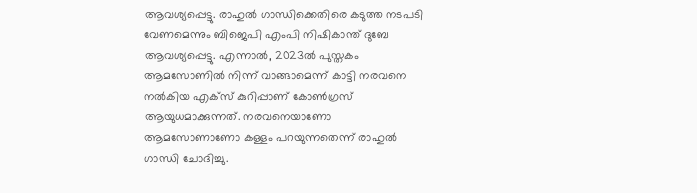ആവശ്യപ്പെട്ടു. രാഹുൽ ഗാന്ധിക്കെതിരെ കടുത്ത നടപടി വേണമെന്നും ബിജെപി എംപി നിഷികാന്ത് ദുബേ ആവശ്യപ്പെട്ടു. എന്നാൽ, 2023ൽ പുസ്തകം ആമസോണിൽ നിന്ന് വാങ്ങാമെന്ന് കാട്ടി നരവനെ നൽകിയ എക്സ് കുറിപ്പാണ് കോൺഗ്രസ് ആയുധമാക്കുന്നത്. നരവനെയാണോ ആമസോണാണോ കള്ളം പറയുന്നതെന്ന് രാഹുൽ ഗാന്ധി ചോദിച്ചു.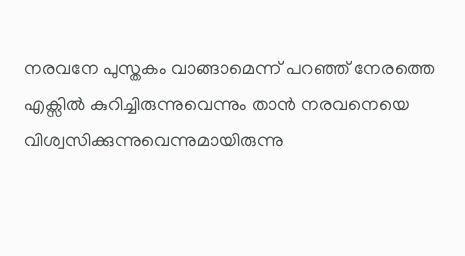നരവനേ പുസ്തകം വാങ്ങാമെന്ന് പറഞ്ഞ് നേരത്തെ എക്സിൽ കുറിച്ചിരുന്നുവെന്നും താൻ നരവനെയെ വിശ്വസിക്കുന്നുവെന്നുമായിരുന്നു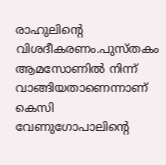രാഹുലിന്‍റെ വിശദീകരണം.പുസ്തകം ആമസോണിൽ നിന്ന് വാങ്ങിയതാണെന്നാണ് കെസി വേണുഗോപാലിന്‍റെ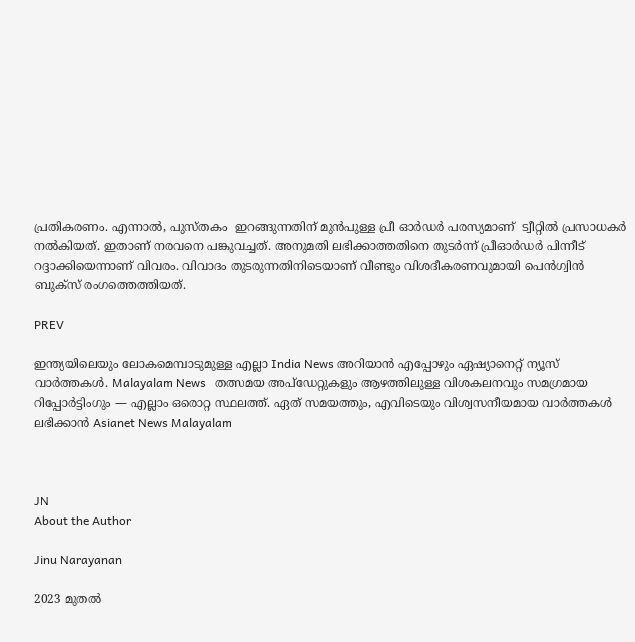പ്രതികരണം. എന്നാൽ, പുസ്തകം  ഇറങ്ങുന്നതിന് മുൻപുള്ള പ്രീ ഓർഡർ പരസ്യമാണ്  ട്വീറ്റിൽ പ്രസാധകർ നൽകിയത്. ഇതാണ് നരവനെ പങ്കുവച്ചത്. അനുമതി ലഭിക്കാത്തതിനെ തുടർന്ന് പ്രീഓർഡർ പിന്നീട് റദ്ദാക്കിയെന്നാണ് വിവരം. വിവാദം തുടരുന്നതിനിടെയാണ് വീണ്ടും വിശദീകരണവുമായി പെൻഗ്വിൻ ബുക്സ് രംഗത്തെത്തിയത്.

PREV

ഇന്ത്യയിലെയും ലോകമെമ്പാടുമുള്ള എല്ലാ India News അറിയാൻ എപ്പോഴും ഏഷ്യാനെറ്റ് ന്യൂസ് വാർത്തകൾ. Malayalam News   തത്സമയ അപ്‌ഡേറ്റുകളും ആഴത്തിലുള്ള വിശകലനവും സമഗ്രമായ റിപ്പോർട്ടിംഗും — എല്ലാം ഒരൊറ്റ സ്ഥലത്ത്. ഏത് സമയത്തും, എവിടെയും വിശ്വസനീയമായ വാർത്തകൾ ലഭിക്കാൻ Asianet News Malayalam



JN
About the Author

Jinu Narayanan

2023 മുതൽ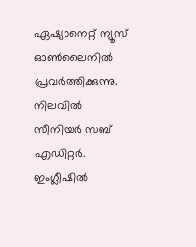ഏഷ്യാനെറ്റ് ന്യൂസ് ഓണ്‍ലൈനിൽ പ്രവര്‍ത്തിക്കുന്നു. നിലവിൽ സീനിയര്‍ സബ് എഡിറ്റര്‍. ഇംഗ്ലീഷിൽ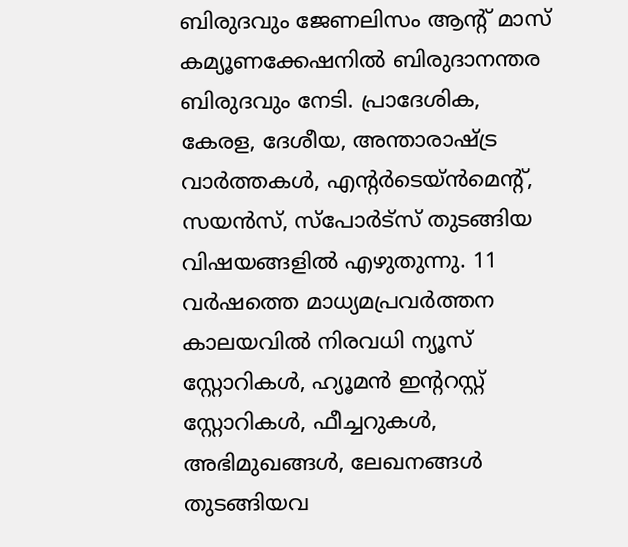ബിരുദവും ജേണലിസം ആന്‍റ് മാസ് കമ്യൂണക്കേഷനിൽ ബിരുദാനന്തര ബിരുദവും നേടി. പ്രാദേശിക, കേരള, ദേശീയ, അന്താരാഷ്ട്ര വാര്‍ത്തകള്‍, എന്റർടെയ്ൻമെൻ്റ്, സയൻസ്, സ്പോര്‍ട്സ് തുടങ്ങിയ വിഷയങ്ങളിൽ എഴുതുന്നു. 11 വര്‍ഷത്തെ മാധ്യമപ്രവര്‍ത്തന കാലയവിൽ നിരവധി ന്യൂസ് സ്റ്റോറികള്‍, ഹ്യൂമൻ ഇന്‍ററസ്റ്റ് സ്റ്റോറികള്‍, ഫീച്ചറുകള്‍, അഭിമുഖങ്ങള്‍, ലേഖനങ്ങള്‍ തുടങ്ങിയവ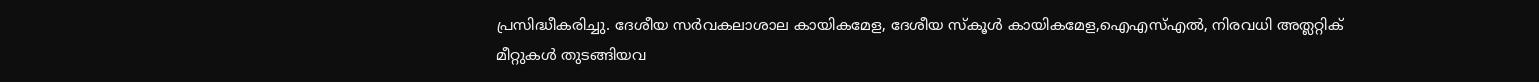പ്രസിദ്ധീകരിച്ചു. ദേശീയ സര്‍വകലാശാല കായികമേള, ദേശീയ സ്കൂള്‍ കായികമേള,ഐഎസ്എൽ, നിരവധി അത്ലറ്റിക് മീറ്റുകള്‍ തുടങ്ങിയവ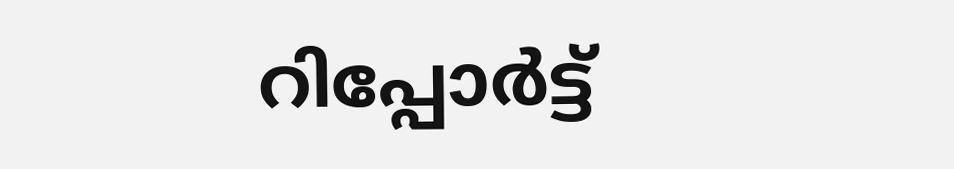റിപ്പോര്‍ട്ട്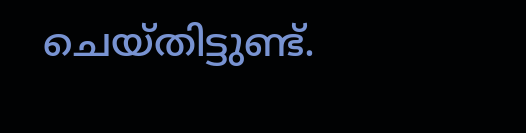ചെയ്തിട്ടുണ്ട്.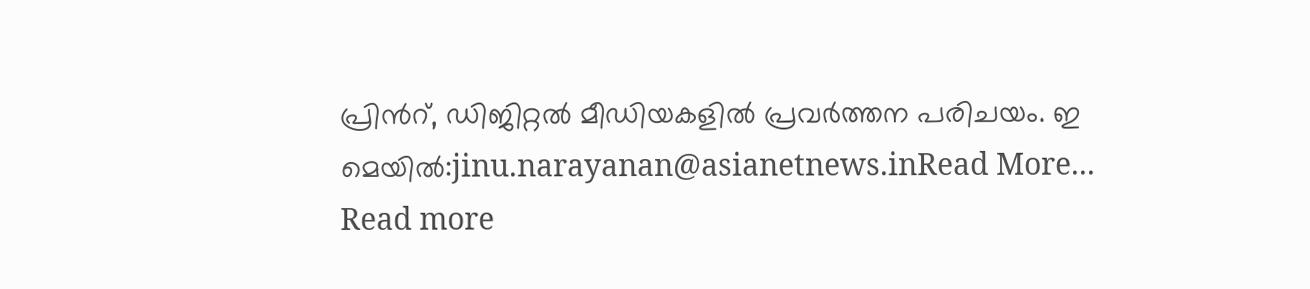പ്രിന്‍റ്, ഡിജിറ്റൽ മീഡിയകളിൽ പ്രവര്‍ത്തന പരിചയം. ഇ മെയിൽ:jinu.narayanan@asianetnews.inRead More...
Read more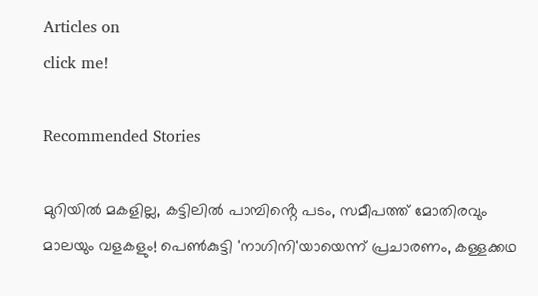Articles on
click me!

Recommended Stories

മുറിയിൽ മകളില്ല, കട്ടിലിൽ പാമ്പിൻ്റെ പടം, സമീപത്ത് മോതിരവും മാലയും വളകളും! പെൺകുട്ടി 'നാഗിനി'യായെന്ന് പ്രചാരണം, കള്ളക്കഥ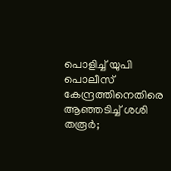പൊളിച്ച് യുപി പൊലീസ്
കേന്ദ്രത്തിനെതിരെ ആഞ്ഞടിച്ച് ശശി തരൂര്‍;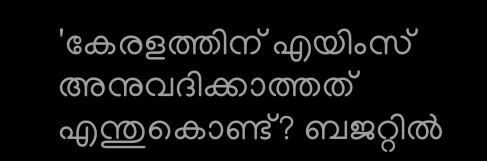'കേരളത്തിന് എയിംസ് അനുവദിക്കാത്തത് എന്തുകൊണ്ട്? ബജറ്റിൽ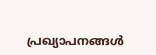പ്രഖ്യാപനങ്ങൾ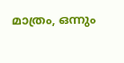മാത്രം, ഒന്നും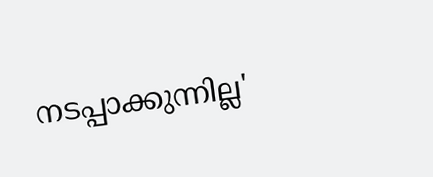നടപ്പാക്കുന്നില്ല'